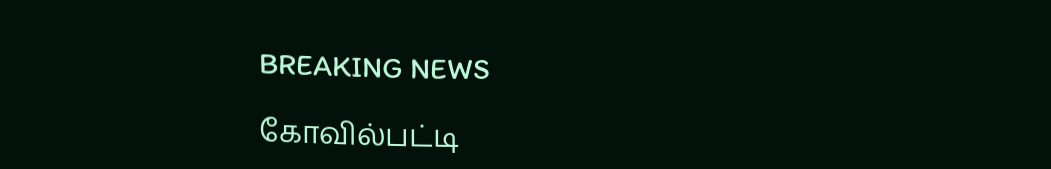BREAKING NEWS

கோவில்பட்டி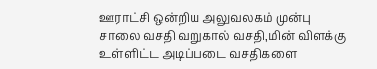ஊராட்சி ஒன்றிய அலுவலகம் முன்பு சாலை வசதி வறுகால் வசதி,மின் விளக்கு உள்ளிட்ட அடிப்படை வசதிகளை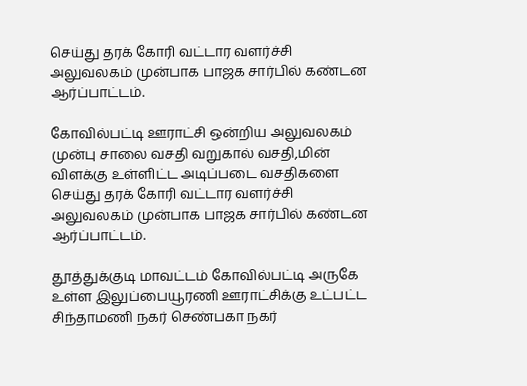செய்து தரக் கோரி வட்டார வளர்ச்சி அலுவலகம் முன்பாக பாஜக சார்பில் கண்டன ஆர்ப்பாட்டம்.

கோவில்பட்டி ஊராட்சி ஒன்றிய அலுவலகம் முன்பு சாலை வசதி வறுகால் வசதி,மின் விளக்கு உள்ளிட்ட அடிப்படை வசதிகளை செய்து தரக் கோரி வட்டார வளர்ச்சி அலுவலகம் முன்பாக பாஜக சார்பில் கண்டன ஆர்ப்பாட்டம்.

தூத்துக்குடி மாவட்டம் கோவில்பட்டி அருகே உள்ள இலுப்பையூரணி ஊராட்சிக்கு உட்பட்ட சிந்தாமணி நகர் செண்பகா நகர்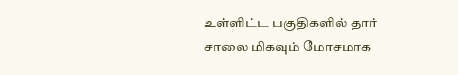உள்ளிட்ட பகுதிகளில் தார் சாலை மிகவும் மோசமாக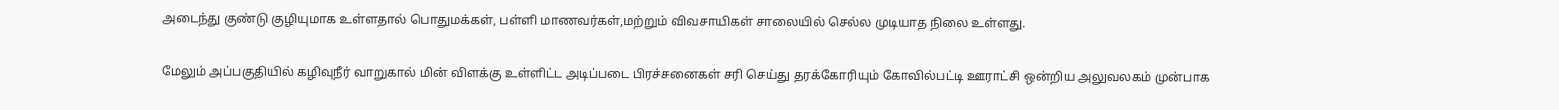அடைந்து குண்டு குழியுமாக உள்ளதால் பொதுமக்கள், பள்ளி மாணவர்கள்,மற்றும் விவசாயிகள் சாலையில் செல்ல முடியாத நிலை உள்ளது.

மேலும் அப்பகுதியில் கழிவுநீர் வாறுகால் மின் விளக்கு உள்ளிட்ட அடிப்படை பிரச்சனைகள் சரி செய்து தரக்கோரியும் கோவில்பட்டி ஊராட்சி ஒன்றிய அலுவலகம் முன்பாக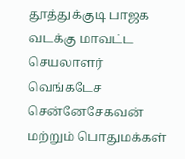தூத்துக்குடி பாஜக வடக்கு மாவட்ட செயலாளர் வெங்கடேச சென்னேசேகவன் மற்றும் பொதுமக்கள்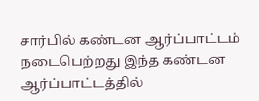சார்பில் கண்டன ஆர்ப்பாட்டம் நடைபெற்றது இந்த கண்டன ஆர்ப்பாட்டத்தில்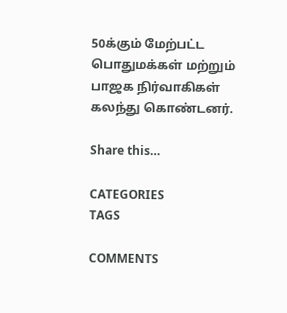50க்கும் மேற்பட்ட பொதுமக்கள் மற்றும் பாஜக நிர்வாகிகள் கலந்து கொண்டனர்.

Share this…

CATEGORIES
TAGS

COMMENTS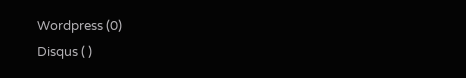Wordpress (0)
Disqus ( )